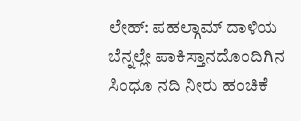ಲೇಹ್: ಪಹಲ್ಗಾಮ್ ದಾಳಿಯ ಬೆನ್ನಲ್ಲೇ ಪಾಕಿಸ್ತಾನದೊಂದಿಗಿನ ಸಿಂಧೂ ನದಿ ನೀರು ಹಂಚಿಕೆ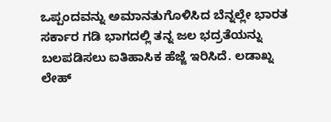ಒಪ್ಪಂದವನ್ನು ಅಮಾನತುಗೊಳಿಸಿದ ಬೆನ್ನಲ್ಲೇ ಭಾರತ ಸರ್ಕಾರ ಗಡಿ ಭಾಗದಲ್ಲಿ ತನ್ನ ಜಲ ಭದ್ರತೆಯನ್ನು ಬಲಪಡಿಸಲು ಐತಿಹಾಸಿಕ ಹೆಜ್ಜೆ ಇರಿಸಿದೆ. ಲಡಾಖ್ನ ಲೇಹ್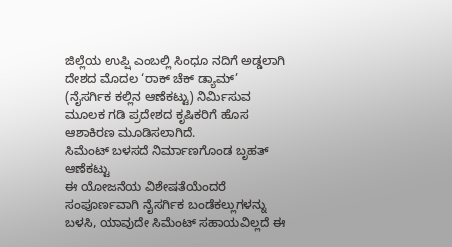ಜಿಲ್ಲೆಯ ಉಪ್ಷಿ ಎಂಬಲ್ಲಿ ಸಿಂಧೂ ನದಿಗೆ ಅಡ್ಡಲಾಗಿ ದೇಶದ ಮೊದಲ ‘ರಾಕ್ ಚೆಕ್ ಡ್ಯಾಮ್’ (ನೈಸರ್ಗಿಕ ಕಲ್ಲಿನ ಆಣೆಕಟ್ಟು) ನಿರ್ಮಿಸುವ ಮೂಲಕ ಗಡಿ ಪ್ರದೇಶದ ಕೃಷಿಕರಿಗೆ ಹೊಸ ಆಶಾಕಿರಣ ಮೂಡಿಸಲಾಗಿದೆ.
ಸಿಮೆಂಟ್ ಬಳಸದೆ ನಿರ್ಮಾಣಗೊಂಡ ಬೃಹತ್ ಆಣೆಕಟ್ಟು
ಈ ಯೋಜನೆಯ ವಿಶೇಷತೆಯೆಂದರೆ ಸಂಪೂರ್ಣವಾಗಿ ನೈಸರ್ಗಿಕ ಬಂಡೆಕಲ್ಲುಗಳನ್ನು ಬಳಸಿ, ಯಾವುದೇ ಸಿಮೆಂಟ್ ಸಹಾಯವಿಲ್ಲದೆ ಈ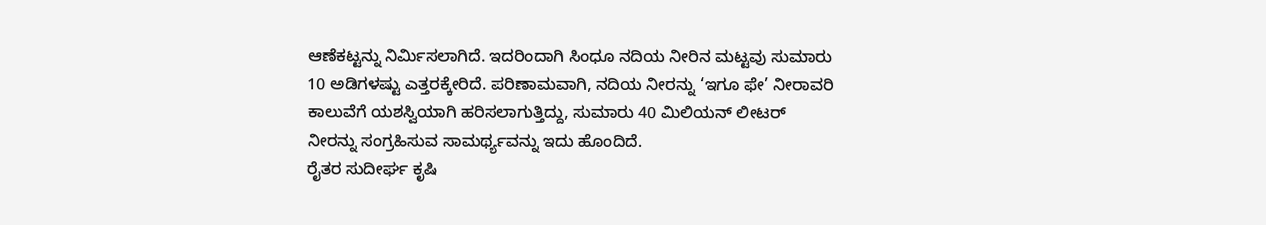ಆಣೆಕಟ್ಟನ್ನು ನಿರ್ಮಿಸಲಾಗಿದೆ. ಇದರಿಂದಾಗಿ ಸಿಂಧೂ ನದಿಯ ನೀರಿನ ಮಟ್ಟವು ಸುಮಾರು 10 ಅಡಿಗಳಷ್ಟು ಎತ್ತರಕ್ಕೇರಿದೆ. ಪರಿಣಾಮವಾಗಿ, ನದಿಯ ನೀರನ್ನು ‘ಇಗೂ ಫೇ’ ನೀರಾವರಿ ಕಾಲುವೆಗೆ ಯಶಸ್ವಿಯಾಗಿ ಹರಿಸಲಾಗುತ್ತಿದ್ದು, ಸುಮಾರು 40 ಮಿಲಿಯನ್ ಲೀಟರ್ ನೀರನ್ನು ಸಂಗ್ರಹಿಸುವ ಸಾಮರ್ಥ್ಯವನ್ನು ಇದು ಹೊಂದಿದೆ.
ರೈತರ ಸುದೀರ್ಘ ಕೃಷಿ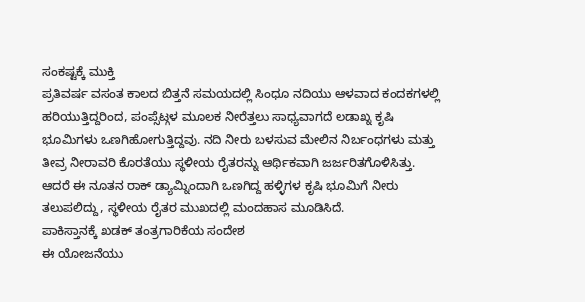ಸಂಕಷ್ಟಕ್ಕೆ ಮುಕ್ತಿ
ಪ್ರತಿವರ್ಷ ವಸಂತ ಕಾಲದ ಬಿತ್ತನೆ ಸಮಯದಲ್ಲಿ ಸಿಂಧೂ ನದಿಯು ಆಳವಾದ ಕಂದಕಗಳಲ್ಲಿ ಹರಿಯುತ್ತಿದ್ದರಿಂದ, ಪಂಪ್ಸೆಟ್ಗಳ ಮೂಲಕ ನೀರೆತ್ತಲು ಸಾಧ್ಯವಾಗದೆ ಲಡಾಖ್ನ ಕೃಷಿ ಭೂಮಿಗಳು ಒಣಗಿಹೋಗುತ್ತಿದ್ದವು. ನದಿ ನೀರು ಬಳಸುವ ಮೇಲಿನ ನಿರ್ಬಂಧಗಳು ಮತ್ತು ತೀವ್ರ ನೀರಾವರಿ ಕೊರತೆಯು ಸ್ಥಳೀಯ ರೈತರನ್ನು ಆರ್ಥಿಕವಾಗಿ ಜರ್ಜರಿತಗೊಳಿಸಿತ್ತು. ಆದರೆ ಈ ನೂತನ ರಾಕ್ ಡ್ಯಾಮ್ನಿಂದಾಗಿ ಒಣಗಿದ್ದ ಹಳ್ಳಿಗಳ ಕೃಷಿ ಭೂಮಿಗೆ ನೀರು ತಲುಪಲಿದ್ದು, ಸ್ಥಳೀಯ ರೈತರ ಮುಖದಲ್ಲಿ ಮಂದಹಾಸ ಮೂಡಿಸಿದೆ.
ಪಾಕಿಸ್ತಾನಕ್ಕೆ ಖಡಕ್ ತಂತ್ರಗಾರಿಕೆಯ ಸಂದೇಶ
ಈ ಯೋಜನೆಯು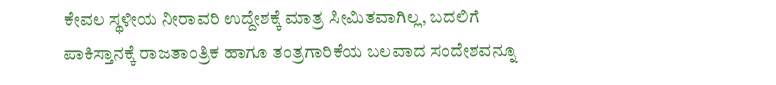ಕೇವಲ ಸ್ಥಳೀಯ ನೀರಾವರಿ ಉದ್ದೇಶಕ್ಕೆ ಮಾತ್ರ ಸೀಮಿತವಾಗಿಲ್ಲ, ಬದಲಿಗೆ ಪಾಕಿಸ್ತಾನಕ್ಕೆ ರಾಜತಾಂತ್ರಿಕ ಹಾಗೂ ತಂತ್ರಗಾರಿಕೆಯ ಬಲವಾದ ಸಂದೇಶವನ್ನೂ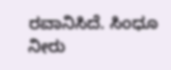ರವಾನಿಸಿದೆ. ಸಿಂಧೂ ನೀರು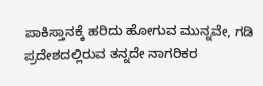ಪಾಕಿಸ್ತಾನಕ್ಕೆ ಹರಿದು ಹೋಗುವ ಮುನ್ನವೇ, ಗಡಿ ಪ್ರದೇಶದಲ್ಲಿರುವ ತನ್ನದೇ ನಾಗರಿಕರ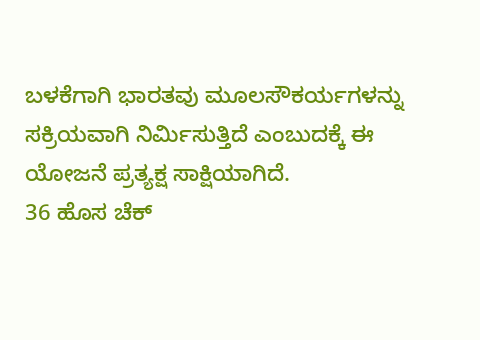ಬಳಕೆಗಾಗಿ ಭಾರತವು ಮೂಲಸೌಕರ್ಯಗಳನ್ನು ಸಕ್ರಿಯವಾಗಿ ನಿರ್ಮಿಸುತ್ತಿದೆ ಎಂಬುದಕ್ಕೆ ಈ ಯೋಜನೆ ಪ್ರತ್ಯಕ್ಷ ಸಾಕ್ಷಿಯಾಗಿದೆ.
36 ಹೊಸ ಚೆಕ್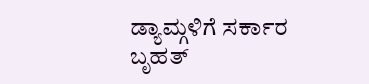ಡ್ಯಾಮ್ಗಳಿಗೆ ಸರ್ಕಾರ ಬೃಹತ್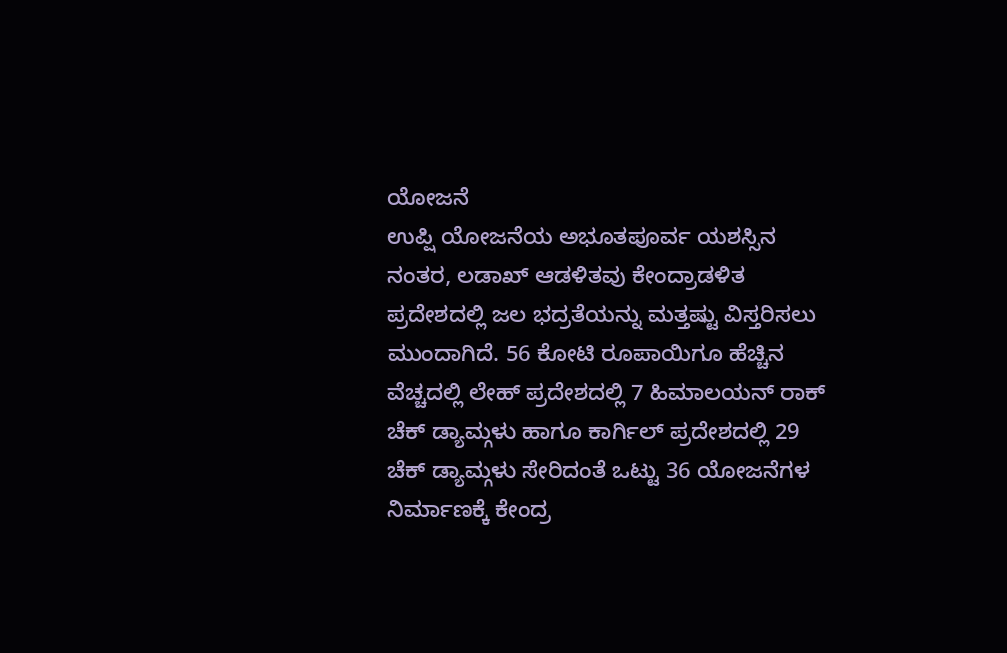ಯೋಜನೆ
ಉಪ್ಷಿ ಯೋಜನೆಯ ಅಭೂತಪೂರ್ವ ಯಶಸ್ಸಿನ ನಂತರ, ಲಡಾಖ್ ಆಡಳಿತವು ಕೇಂದ್ರಾಡಳಿತ ಪ್ರದೇಶದಲ್ಲಿ ಜಲ ಭದ್ರತೆಯನ್ನು ಮತ್ತಷ್ಟು ವಿಸ್ತರಿಸಲು ಮುಂದಾಗಿದೆ. 56 ಕೋಟಿ ರೂಪಾಯಿಗೂ ಹೆಚ್ಚಿನ ವೆಚ್ಚದಲ್ಲಿ ಲೇಹ್ ಪ್ರದೇಶದಲ್ಲಿ 7 ಹಿಮಾಲಯನ್ ರಾಕ್ ಚೆಕ್ ಡ್ಯಾಮ್ಗಳು ಹಾಗೂ ಕಾರ್ಗಿಲ್ ಪ್ರದೇಶದಲ್ಲಿ 29 ಚೆಕ್ ಡ್ಯಾಮ್ಗಳು ಸೇರಿದಂತೆ ಒಟ್ಟು 36 ಯೋಜನೆಗಳ ನಿರ್ಮಾಣಕ್ಕೆ ಕೇಂದ್ರ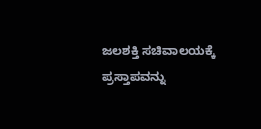ಜಲಶಕ್ತಿ ಸಚಿವಾಲಯಕ್ಕೆ ಪ್ರಸ್ತಾಪವನ್ನು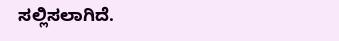ಸಲ್ಲಿಸಲಾಗಿದೆ.